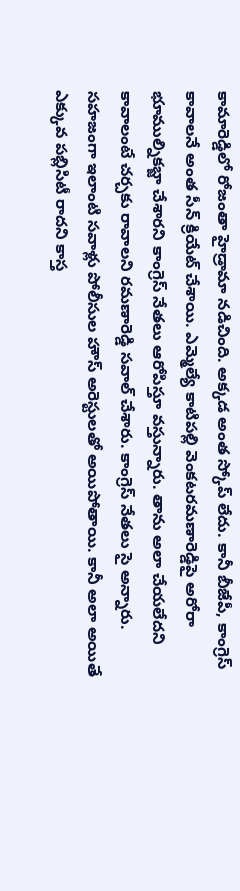కామారెడ్డిలో రోజంతా హైడ్రామా నడిచింది. అక్కడ అంత స్కోప్ లేదు. కానీ బీజేపీ, కాంగ్రెస్ కావాలనే అంత సీన్ క్రియేట్ చేశాయి. ఎమ్మెల్యే కాటిపల్లి వెంకటరమణారెడ్డిపై అరోరా భూముల్నికబ్జా చేశారని కాంగ్రెస్ నేతలు ఆరోపిస్తూ వస్తున్నారు. తాను అలా చేయలేదని కావాలంటే చర్చకు రావాలని రమణారెడ్డి సవాల్ చేశారు. కాంగ్రెస్ నేతలు సై అన్నారు. సహజంగా ఇలాంటి సవాళ్లు పోలీసుల హౌస్ అరెస్టులతో అయిపోతాయి. కానీ అలా అయితే ఎక్కువ పబ్లిసిటీ రాదని కాస్త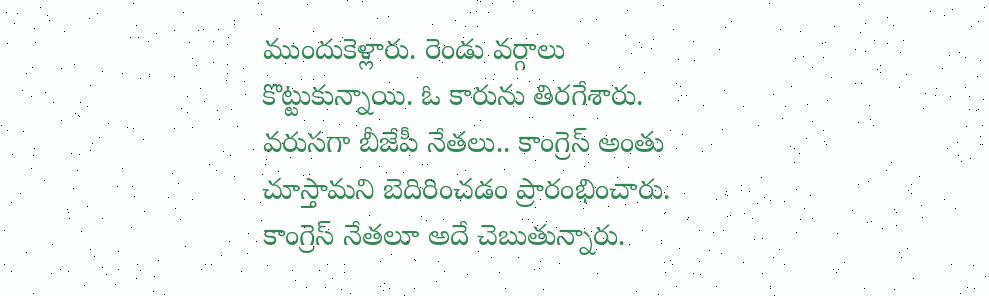ముందుకెళ్లారు. రెండు వర్గాలు కొట్టుకున్నాయి. ఓ కారును తిరగేశారు.
వరుసగా బీజేపీ నేతలు.. కాంగ్రెస్ అంతు చూస్తామని బెదిరించడం ప్రారంభించారు. కాంగ్రెస్ నేతలూ అదే చెబుతున్నారు.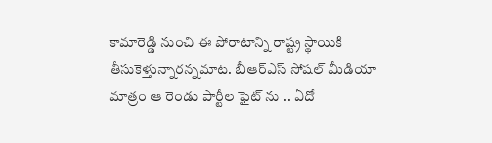కామారెడ్డి నుంచి ఈ పోరాటాన్ని రాష్ట్ర స్థాయికి తీసుకెళ్తున్నారన్నమాట. బీఆర్ఎస్ సోషల్ మీడియా మాత్రం ఆ రెండు పార్టీల ఫైట్ ను .. ఏదో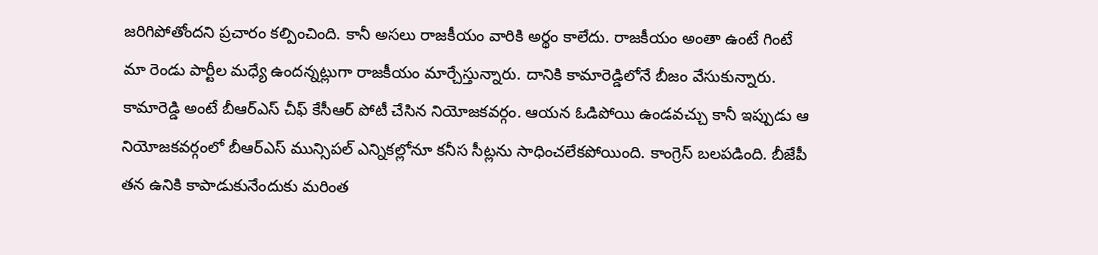జరిగిపోతోందని ప్రచారం కల్పించింది. కానీ అసలు రాజకీయం వారికి అర్థం కాలేదు. రాజకీయం అంతా ఉంటే గింటే మా రెండు పార్టీల మధ్యే ఉందన్నట్లుగా రాజకీయం మార్చేస్తున్నారు. దానికి కామారెడ్డిలోనే బీజం వేసుకున్నారు.
కామారెడ్డి అంటే బీఆర్ఎస్ చీఫ్ కేసీఆర్ పోటీ చేసిన నియోజకవర్గం. ఆయన ఓడిపోయి ఉండవచ్చు కానీ ఇప్పుడు ఆ నియోజకవర్గంలో బీఆర్ఎస్ మున్సిపల్ ఎన్నికల్లోనూ కనీస సీట్లను సాధించలేకపోయింది. కాంగ్రెస్ బలపడింది. బీజేపీ తన ఉనికి కాపాడుకునేందుకు మరింత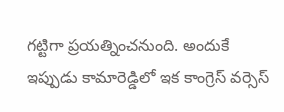గట్టిగా ప్రయత్నించనుంది. అందుకే ఇప్పుడు కామారెడ్డిలో ఇక కాంగ్రెస్ వర్సెస్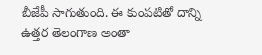బీజేపీ సాగుతుంది. ఈ కుంపటితో దాన్ని ఉత్తర తెలంగాణ అంతా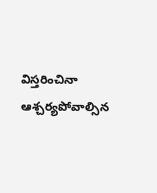విస్తరించినా ఆశ్చర్యపోవాల్సిన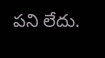పని లేదు.